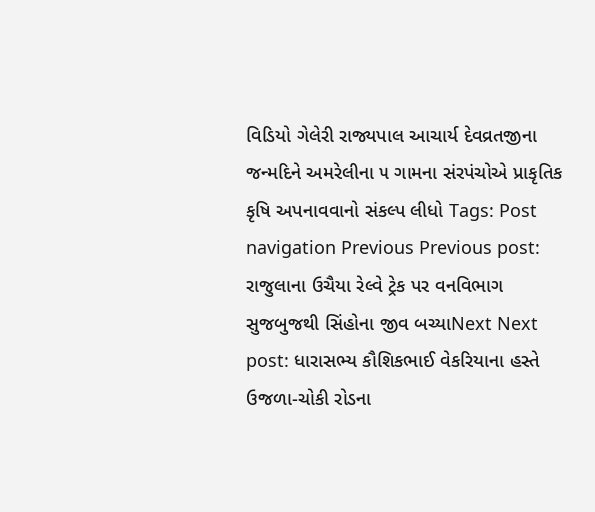વિડિયો ગેલેરી રાજ્યપાલ આચાર્ય દેવવ્રતજીના જન્મદિને અમરેલીના ૫ ગામના સંરપંચોએ પ્રાકૃતિક કૃષિ અપનાવવાનો સંકલ્પ લીધો Tags: Post navigation Previous Previous post: રાજુલાના ઉચૈયા રેલ્વે ટ્રેક પર વનવિભાગ સુજબુજથી સિંહોના જીવ બચ્યાNext Next post: ધારાસભ્ય કૌશિકભાઈ વેકરિયાના હસ્તે ઉજળા-ચોકી રોડના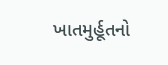ખાતમુર્હૂતનો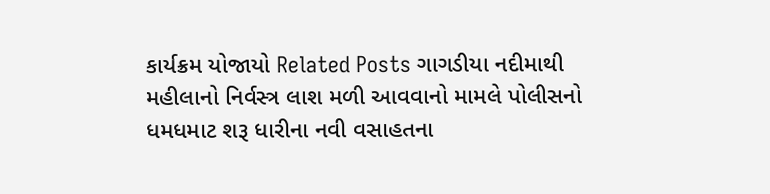કાર્યક્રમ યોજાયો Related Posts ગાગડીયા નદીમાથી મહીલાનો નિર્વસ્ત્ર લાશ મળી આવવાનો મામલે પોલીસનો ધમધમાટ શરૂ ધારીના નવી વસાહતના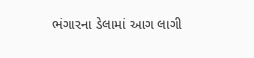ભંગારના ડેલામાં આગ લાગી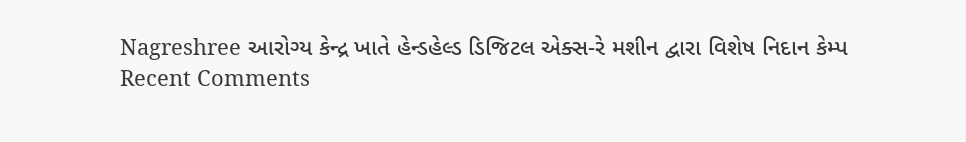Nagreshree આરોગ્ય કેન્દ્ર ખાતે હેન્ડહેલ્ડ ડિજિટલ એક્સ-રે મશીન દ્વારા વિશેષ નિદાન કેમ્પ
Recent Comments